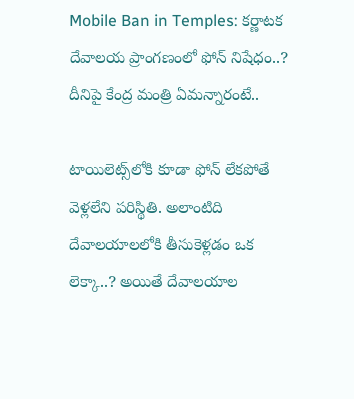Mobile Ban in Temples: కర్ణాటక దేవాలయ ప్రాంగణంలో ఫోన్ నిషేధం..? దీనిపై కేంద్ర మంత్రి ఏమన్నారంటే..

టాయిలెట్స్‌లోకి కూడా ఫోన్ లేకపోతే వెళ్లలేని పరిస్థితి. అలాంటిది దేవాలయాలలోకి తీసుకెళ్లడం ఒక లెక్కా..? అయితే దేవాలయాల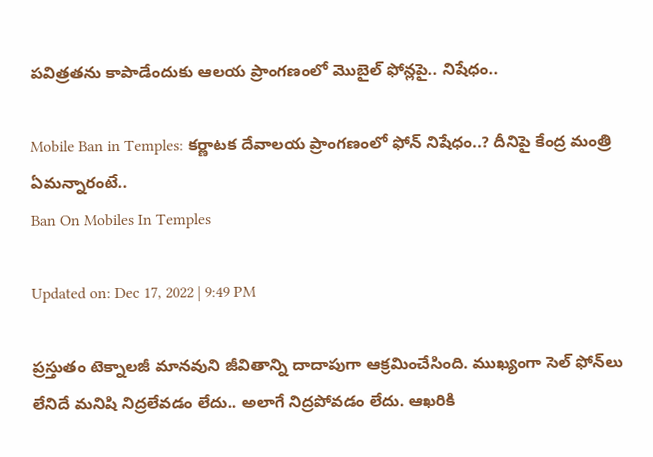పవిత్రతను కాపాడేందుకు ఆలయ ప్రాంగణంలో మొబైల్ ఫోన్లపై.. నిషేధం..

Mobile Ban in Temples: కర్ణాటక దేవాలయ ప్రాంగణంలో ఫోన్ నిషేధం..? దీనిపై కేంద్ర మంత్రి ఏమన్నారంటే..
Ban On Mobiles In Temples

Updated on: Dec 17, 2022 | 9:49 PM

ప్రస్తుతం టెక్నాలజీ మానవుని జీవితాన్ని దాదాపుగా ఆక్రమించేసింది. ముఖ్యంగా సెల్ ఫోన్‌లు లేనిదే మనిషి నిద్రలేవడం లేదు.. అలాగే నిద్రపోవడం లేదు. ఆఖరికి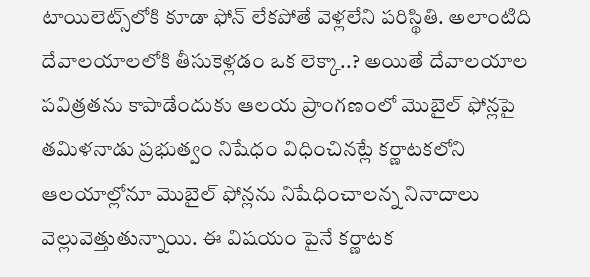టాయిలెట్స్‌లోకి కూడా ఫోన్ లేకపోతే వెళ్లలేని పరిస్థితి. అలాంటిది దేవాలయాలలోకి తీసుకెళ్లడం ఒక లెక్కా..? అయితే దేవాలయాల పవిత్రతను కాపాడేందుకు ఆలయ ప్రాంగణంలో మొబైల్ ఫోన్లపై తమిళనాడు ప్రభుత్వం నిషేధం విధించినట్లే కర్ణాటకలోని ఆలయాల్లోనూ మొబైల్ ఫోన్లను నిషేధించాలన్న నినాదాలు వెల్లువెత్తుతున్నాయి. ఈ విషయం పైనే కర్ణాటక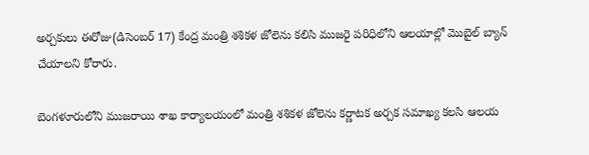అర్చకులు ఈరోజు(డిసెంబర్ 17) కేంద్ర మంత్రి శశికళ జోలెను కలిసి ముజరై పరిధిలోని ఆలయాల్లో మొబైల్ బ్యాన్ చేయాలని కోరారు.

బెంగళూరులోని ముజరాయి శాఖ కార్యాలయంలో మంత్రి శశికళ జోలెను కర్ణాటక అర్చక సమాఖ్య కలసి ఆలయ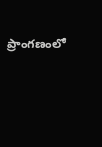ప్రాంగణంలో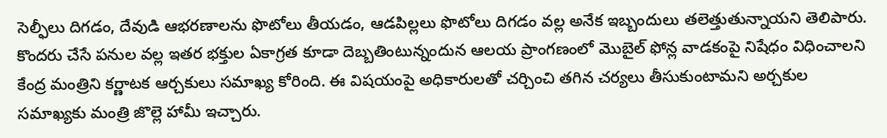సెల్ఫీలు దిగడం, దేవుడి ఆభరణాలను ఫొటోలు తీయడం, ఆడపిల్లలు ఫొటోలు దిగడం వల్ల అనేక ఇబ్బందులు తలెత్తుతున్నాయని తెలిపారు. కొందరు చేసే పనుల వల్ల ఇతర భక్తుల ఏకాగ్రత కూడా దెబ్బతింటున్నందున ఆలయ ప్రాంగణంలో మొబైల్ ఫోన్ల వాడకంపై నిషేధం విధించాలని కేంద్ర మంత్రిని కర్ణాటక ఆర్చకులు సమాఖ్య కోరింది. ఈ విషయంపై అధికారులతో చర్చించి తగిన చర్యలు తీసుకుంటామని అర్చకుల సమాఖ్యకు మంత్రి జొల్లె హామీ ఇచ్చారు.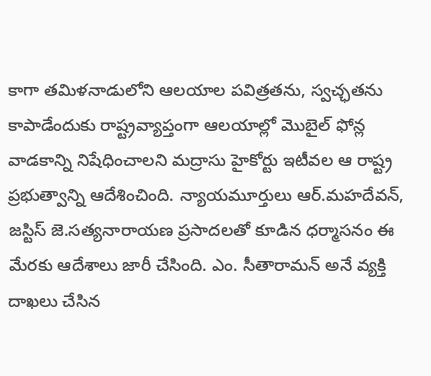కాగా తమిళనాడులోని ఆలయాల పవిత్రతను, స్వచ్ఛతను కాపాడేందుకు రాష్ట్రవ్యాప్తంగా ఆలయాల్లో మొబైల్ ఫోన్ల వాడకాన్ని నిషేధించాలని మద్రాసు హైకోర్టు ఇటీవల ఆ రాష్ట్ర ప్రభుత్వాన్ని ఆదేశించింది. న్యాయమూర్తులు ఆర్.మహదేవన్, జస్టిస్ జె.సత్యనారాయణ ప్రసాదలతో కూడిన ధర్మాసనం ఈ మేరకు ఆదేశాలు జారీ చేసింది. ఎం. సీతారామన్ అనే వ్యక్తి దాఖలు చేసిన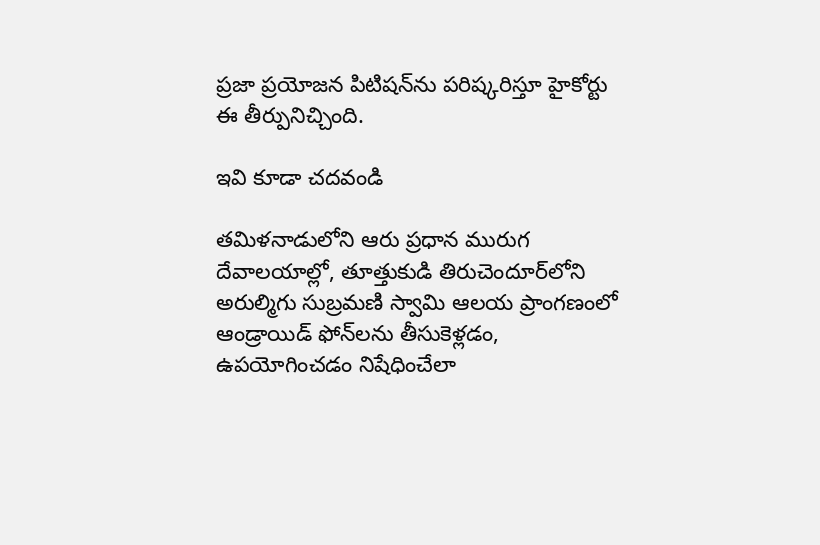ప్రజా ప్రయోజన పిటిషన్‌ను పరిష్కరిస్తూ హైకోర్టు ఈ తీర్పునిచ్చింది.

ఇవి కూడా చదవండి

తమిళనాడులోని ఆరు ప్రధాన మురుగ దేవాలయాల్లో, తూత్తుకుడి తిరుచెందూర్‌లోని అరుల్మిగు సుబ్రమణి స్వామి ఆలయ ప్రాంగణంలో ఆండ్రాయిడ్ ఫోన్‌లను తీసుకెళ్లడం, ఉపయోగించడం నిషేధించేలా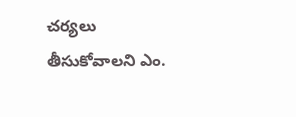చర్యలు తీసుకోవాలని ఎం.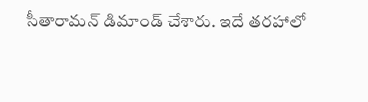సీతారామన్ డిమాండ్ చేశారు. ఇదే తరహాలో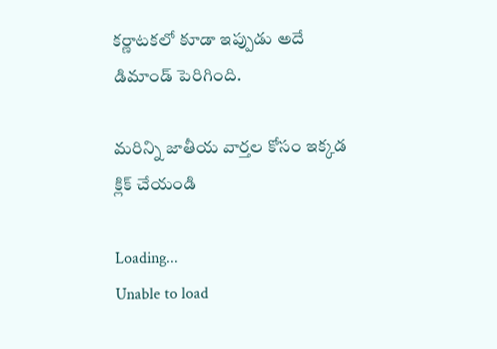కర్ణాటకలో కూడా ఇప్పుడు అదే డిమాండ్ పెరిగింది.

మరిన్ని జాతీయ వార్తల కోసం ఇక్కడ క్లిక్ చేయండి

Loading...
Unable to load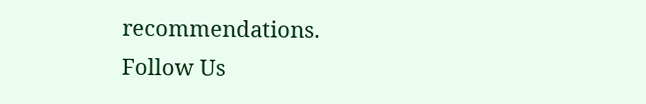recommendations.
Follow Us